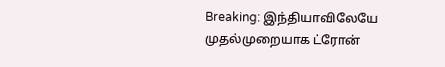Breaking: இந்தியாவிலேயே முதல்முறையாக ட்ரோன்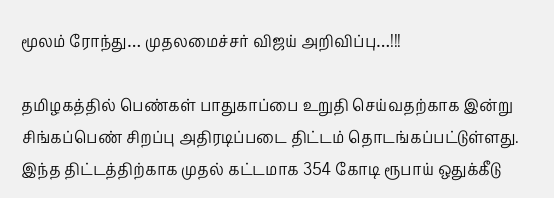மூலம் ரோந்து… முதலமைச்சர் விஜய் அறிவிப்பு…!!!

தமிழகத்தில் பெண்கள் பாதுகாப்பை உறுதி செய்வதற்காக இன்று சிங்கப்பெண் சிறப்பு அதிரடிப்படை திட்டம் தொடங்கப்பட்டுள்ளது. இந்த திட்டத்திற்காக முதல் கட்டமாக 354 கோடி ரூபாய் ஒதுக்கீடு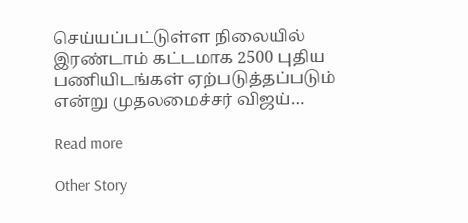செய்யப்பட்டுள்ள நிலையில் இரண்டாம் கட்டமாக 2500 புதிய பணியிடங்கள் ஏற்படுத்தப்படும் என்று முதலமைச்சர் விஜய்…

Read more

Other Story